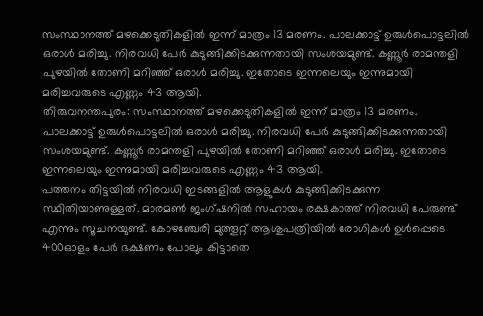സംസ്ഥാനത്ത് മഴക്കെടുതികളിൽ ഇന്ന് മാത്രം 13 മരണം. പാലക്കാട്ട് ഉരുൾപൊട്ടലിൽ ഒരാൾ മരിച്ചു. നിരവധി പേർ കുടുങ്ങിക്കിടക്കുന്നതായി സംശയമുണ്ട്. കണ്ണൂർ രാമന്തളി പുഴയിൽ തോണി മറിഞ്ഞ് ഒരാൾ മരിച്ചു. ഇതോടെ ഇന്നലെയും ഇന്നുമായി മരിച്ചവരുടെ എണ്ണം 43 ആയി.
തിരുവനന്തപുരം: സംസ്ഥാനത്ത് മഴക്കെടുതികളിൽ ഇന്ന് മാത്രം 13 മരണം. പാലക്കാട്ട് ഉരുൾപൊട്ടലിൽ ഒരാൾ മരിച്ചു. നിരവധി പേർ കുടുങ്ങിക്കിടക്കുന്നതായി സംശയമുണ്ട്. കണ്ണൂർ രാമന്തളി പുഴയിൽ തോണി മറിഞ്ഞ് ഒരാൾ മരിച്ചു. ഇതോടെ ഇന്നലെയും ഇന്നുമായി മരിച്ചവരുടെ എണ്ണം 43 ആയി.
പത്തനം തിട്ടയിൽ നിരവധി ഇടങ്ങളിൽ ആളുകൾ കുടുങ്ങിക്കിടക്കുന്ന സ്ഥിതിയാണുള്ളത്. മാരമൺ ജംഗ്ഷനിൽ സഹായം രക്ഷകാത്ത് നിരവധി പേരുണ്ട് എന്നും സൂചനയുണ്ട്. കോഴഞ്ചേരി മുത്തൂറ്റ് ആശുപത്രിയിൽ രോഗികൾ ഉൾപ്പെടെ 400ഓളം പേർ ഭക്ഷണം പോലും കിട്ടാതെ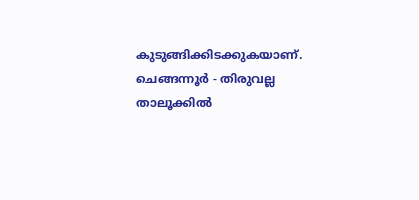കുടുങ്ങിക്കിടക്കുകയാണ്.
ചെങ്ങന്നൂർ - തിരുവല്ല താലൂക്കിൽ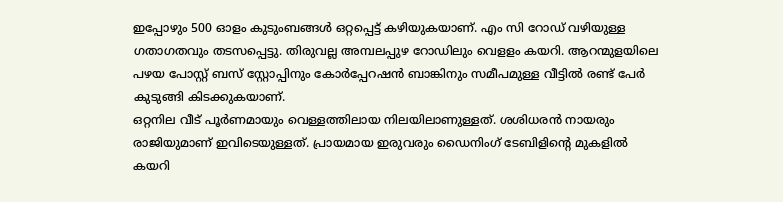ഇപ്പോഴും 500 ഓളം കുടുംബങ്ങൾ ഒറ്റപ്പെട്ട് കഴിയുകയാണ്. എം സി റോഡ് വഴിയുള്ള ഗതാഗതവും തടസപ്പെട്ടു. തിരുവല്ല അമ്പലപ്പുഴ റോഡിലും വെളളം കയറി. ആറന്മുളയിലെ പഴയ പോസ്റ്റ് ബസ് സ്റ്റോപ്പിനും കോർപ്പേറഷൻ ബാങ്കിനും സമീപമുള്ള വീട്ടിൽ രണ്ട് പേർ കുടുങ്ങി കിടക്കുകയാണ്.
ഒറ്റനില വീട് പൂർണമായും വെള്ളത്തിലായ നിലയിലാണുള്ളത്. ശശിധരൻ നായരും രാജിയുമാണ് ഇവിടെയുള്ളത്. പ്രായമായ ഇരുവരും ഡൈനിംഗ് ടേബിളിന്റെ മുകളിൽ കയറി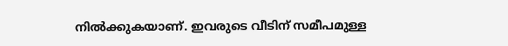നിൽക്കുകയാണ്. ഇവരുടെ വീടിന് സമീപമുള്ള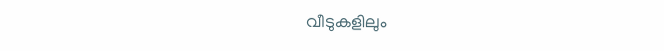വീടുകളിലും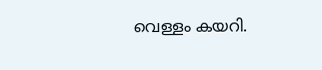വെള്ളം കയറി.